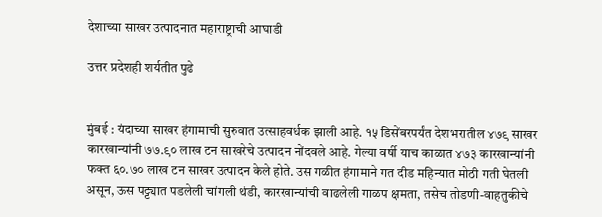देशाच्या साखर उत्पादनात महाराष्ट्राची आघाडी

उत्तर प्रदेशही शर्यतीत पुढे


मुंबई : यंदाच्या साखर हंगामाची सुरुवात उत्साहवर्धक झाली आहे. १५ डिसेंबरपर्यंत देशभरातील ४७९ साखर कारखान्यांनी ७७.९० लाख टन साखरेचे उत्पादन नोंदवले आहे. गेल्या वर्षी याच काळात ४७३ कारखान्यांनी फक्त ६०.७० लाख टन साखर उत्पादन केले होते. उस गळीत हंगामाने गत दीड महिन्यात मोठी गती घेतली असून, ऊस पट्ट्यात पडलेली चांगली थंडी, कारखान्यांची वाढलेली गाळप क्षमता, तसेच तोडणी-वाहतुकीचे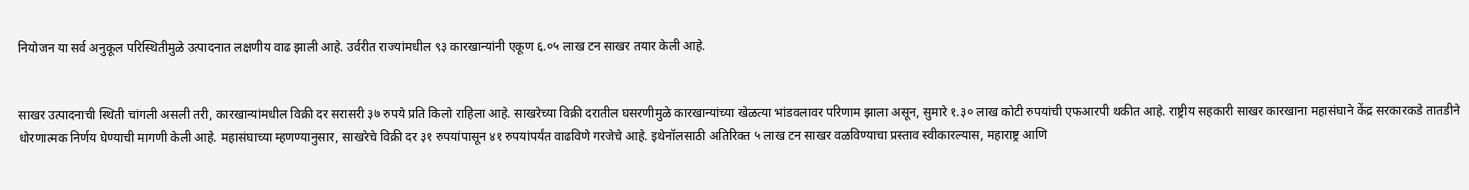नियोजन या सर्व अनुकूल परिस्थितीमुळे उत्पादनात लक्षणीय वाढ झाली आहे. उर्वरीत राज्यांमधील ९३ कारखान्यांनी एकूण ६.०५ लाख टन साखर तयार केली आहे.


साखर उत्पादनाची स्थिती चांगली असली तरी, कारखान्यांमधील विक्री दर सरासरी ३७ रुपये प्रति किलो राहिला आहे. साखरेच्या विक्री दरातील घसरणीमुळे कारखान्यांच्या खेळत्या भांडवलावर परिणाम झाला असून, सुमारे १.३० लाख कोटी रुपयांची एफआरपी थकीत आहे. राष्ट्रीय सहकारी साखर कारखाना महासंघाने केंद्र सरकारकडे तातडीने धोरणात्मक निर्णय घेण्याची मागणी केली आहे. महासंघाच्या म्हणण्यानुसार, साखरेचे विक्री दर ३१ रुपयांपासून ४१ रुपयांपर्यंत वाढविणे गरजेचे आहे. इथेनॉलसाठी अतिरिक्त ५ लाख टन साखर वळविण्याचा प्रस्ताव स्वीकारल्यास, महाराष्ट्र आणि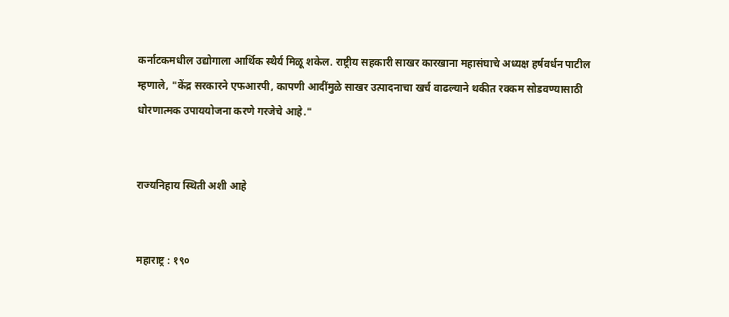कर्नाटकमधील उद्योगाला आर्थिक स्थैर्य मिळू शकेल. राष्ट्रीय सहकारी साखर कारखाना महासंघाचे अध्यक्ष हर्षवर्धन पाटील म्हणाले, "केंद्र सरकारने एफआरपी, कापणी आदींमुळे साखर उत्पादनाचा खर्च वाढल्याने थकीत रक्कम सोडवण्यासाठी धोरणात्मक उपाययोजना करणे गरजेचे आहे."


राज्यनिहाय स्थिती अशी आहे


महाराष्ट्र : १९०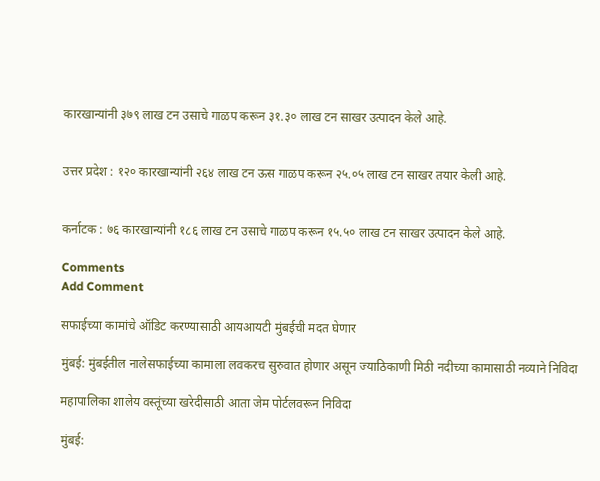कारखान्यांनी ३७९ लाख टन उसाचे गाळप करून ३१.३० लाख टन साखर उत्पादन केले आहे.


उत्तर प्रदेश : १२० कारखान्यांनी २६४ लाख टन ऊस गाळप करून २५.०५ लाख टन साखर तयार केली आहे.


कर्नाटक : ७६ कारखान्यांनी १८६ लाख टन उसाचे गाळप करून १५.५० लाख टन साखर उत्पादन केले आहे.

Comments
Add Comment

सफाईच्या कामांचे ऑडिट करण्यासाठी आयआयटी मुंबईची मदत घेणार

मुंबई: मुंबईतील नालेसफाईच्या कामाला लवकरच सुरुवात होणार असून ज्याठिकाणी मिठी नदीच्या कामासाठी नव्याने निविदा

महापालिका शालेय वस्तूंच्या खरेदीसाठी आता जेम पोर्टलवरून निविदा

मुंबई: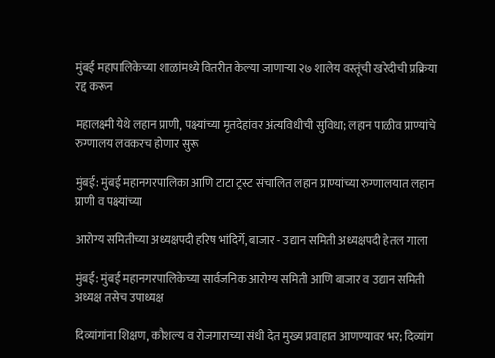मुंबई महापालिकेच्या शाळांमध्ये वितरीत केल्या जाणाऱ्या २७ शालेय वस्तूंची खरेदीची प्रक्रिया रद्द करून

महालक्ष्मी येथे लहान प्राणी, पक्ष्यांच्या मृतदेहांवर अंत्यविधीची सुविधा; लहान पाळीव प्राण्यांचे रुग्णालय लवकरच होणार सुरू

मुंबई: मुंबई महानगरपालिका आणि टाटा ट्रस्ट संचालित लहान प्राण्यांच्या रुग्णालयात लहान प्राणी व पक्ष्यांच्या

आरोग्य समितीच्या अध्यक्षपदी हरिष भांदिर्गे, बाजार - उद्यान समिती अध्यक्षपदी हेतल गाला

मुंबई: मुंबई महानगरपालिकेच्या सार्वजनिक आरोग्य समिती आणि बाजार व उद्यान समिती अध्यक्ष तसेच उपाध्यक्ष

दिव्यांगांना शिक्षण, कौशल्य व रोजगाराच्या संधी देत मुख्य प्रवाहात आणण्यावर भर; दिव्यांग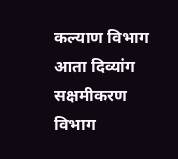कल्याण विभाग आता दिव्यांग सक्षमीकरण विभाग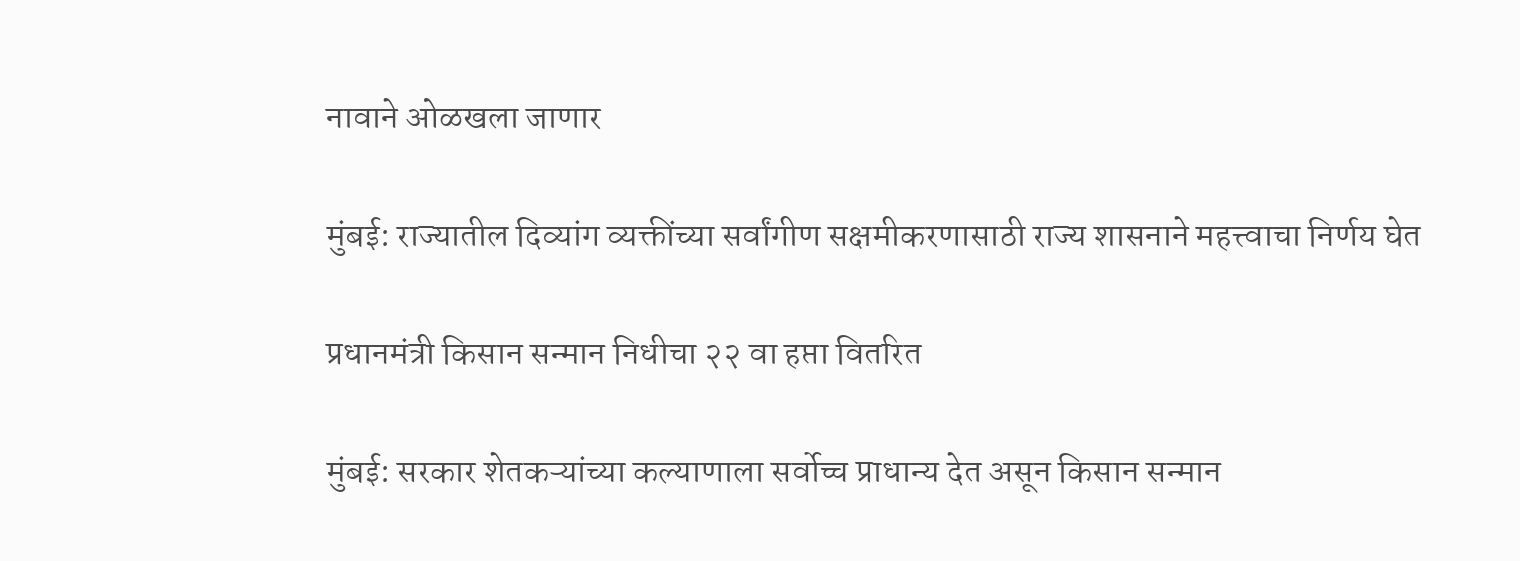नावाने ओळखला जाणार

मुंबई: राज्यातील दिव्यांग व्यक्तींच्या सर्वांगीण सक्षमीकरणासाठी राज्य शासनाने महत्त्वाचा निर्णय घेत

प्रधानमंत्री किसान सन्मान निधीचा २२ वा हप्ता वितरित

मुंबई: सरकार शेतकऱ्यांच्या कल्याणाला सर्वोच्च प्राधान्य देत असून किसान सन्मान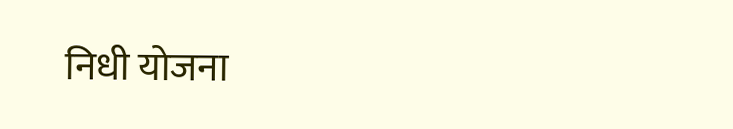निधी योजना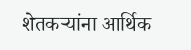शेतकऱ्यांना आर्थिक